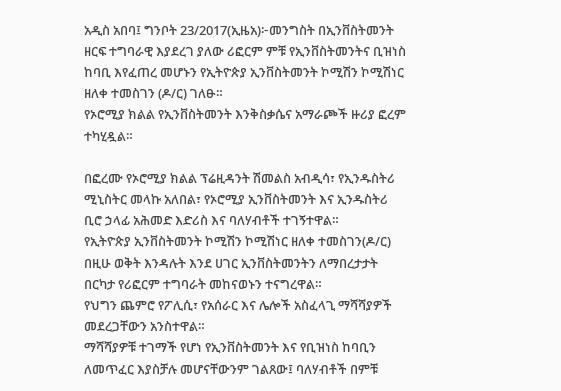አዲስ አበባ፤ ግንቦት 23/2017(ኢዜአ)፦መንግስት በኢንቨስትመንት ዘርፍ ተግባራዊ እያደረገ ያለው ሪፎርም ምቹ የኢንቨስትመንትና ቢዝነስ ከባቢ እየፈጠረ መሆኑን የኢትዮጵያ ኢንቨስትመንት ኮሚሽን ኮሚሽነር ዘለቀ ተመስገን (ዶ/ር) ገለፁ።
የኦሮሚያ ክልል የኢንቨስትመንት እንቅስቃሴና አማራጮች ዙሪያ ፎረም ተካሂዷል።

በፎረሙ የኦሮሚያ ክልል ፕሬዚዳንት ሽመልስ አብዲሳ፣ የኢንዱስትሪ ሚኒስትር መላኩ አለበል፣ የኦሮሚያ ኢንቨስትመንት እና ኢንዱስትሪ ቢሮ ኃላፊ አሕመድ እድሪስ እና ባለሃብቶች ተገኝተዋል።
የኢትዮጵያ ኢንቨስትመንት ኮሚሽን ኮሚሽነር ዘለቀ ተመስገን(ዶ/ር) በዚሁ ወቅት እንዳሉት እንደ ሀገር ኢንቨስትመንትን ለማበረታታት በርካታ የሪፎርም ተግባራት መከናወኑን ተናግረዋል።
የህግን ጨምሮ የፖሊሲ፣ የአሰራር እና ሌሎች አስፈላጊ ማሻሻያዎች መደረጋቸውን አንስተዋል።
ማሻሻያዎቹ ተገማች የሆነ የኢንቨስትመንት እና የቢዝነስ ከባቢን ለመጥፈር እያስቻሉ መሆናቸውንም ገልጸው፤ ባለሃብቶች በምቹ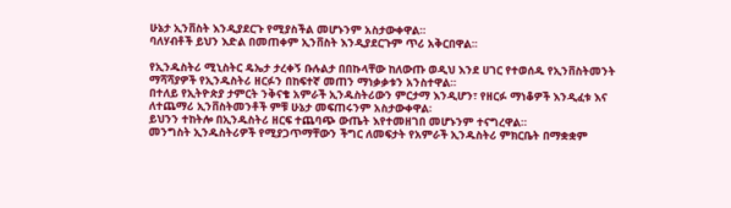ሁኔታ ኢንቨስት እንዲያደርጉ የሚያስችል መሆኑንም አስታውቀዋል።
ባለሃብቶች ይህን እድል በመጠቀም ኢንቨስት እንዲያደርጉም ጥሪ አቅርበዋል፡፡

የኢንዱስትሪ ሚኒስትር ዴኤታ ታረቀኝ ቡሉልታ በበኩላቸው ከለውጡ ወዲህ እንደ ሀገር የተወሰዱ የኢንቨስትመንት ማሻሻያዎች የኢንዱስትሪ ዘርፉን በከፍተኛ መጠን ማነቃቃቱን አንስተዋል።
በተለይ የኢትዮጵያ ታምርት ንቅናቄ አምራች ኢንዱስትሪውን ምርታማ እንዲሆን፣ የዘርፉ ማነቆዎች እንዲፈቱ እና ለተጨማሪ ኢንቨስትመንቶች ምቹ ሁኔታ መፍጠሩንም አስታውቀዋል፡
ይህንን ተከትሎ በኢንዱስትሪ ዘርፍ ተጨባጭ ውጤት እየተመዘገበ መሆኑንም ተናግረዋል።
መንግስት ኢንዱስትሪዎች የሚያጋጥማቸውን ችግር ለመፍታት የአምራች ኢንዱስትሪ ምክርቤት በማቋቋም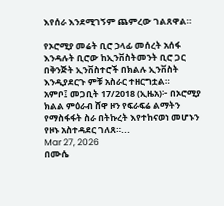እየሰራ እንደሚገኝም ጨምረው ገልጸዋል።

የኦሮሚያ መሬት ቢሮ ኃላፊ መሰረት አሰፋ እንዳሉት ቢሮው ከኢንቨስትመንት ቢሮ ጋር በቅንጅት ኢንቨስተሮች በክልሉ ኢንቨስት እንዲያደርጉ ምቹ አስራር ተዘርግቷል።
አምቦ፤ መጋቢት 17/2018 (ኢዜአ)፦ በኦሮሚያ ክልል ምዕራብ ሸዋ ዞን የፍራፍሬ ልማትን የማስፋፋት ስራ በትኩረት እየተከናወነ መሆኑን የዞኑ አስተዳደር ገለጸ።...
Mar 27, 2026
በሙሴ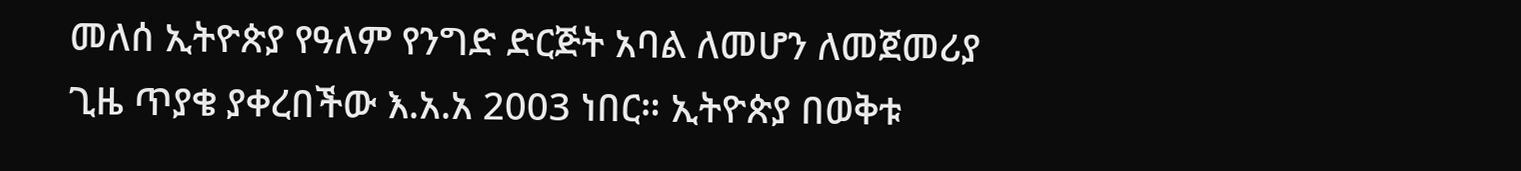መለሰ ኢትዮጵያ የዓለም የንግድ ድርጅት አባል ለመሆን ለመጀመሪያ ጊዜ ጥያቄ ያቀረበችው እ.አ.አ 2003 ነበር። ኢትዮጵያ በወቅቱ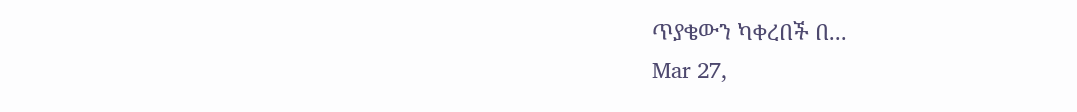ጥያቄውን ካቀረበች በ...
Mar 27,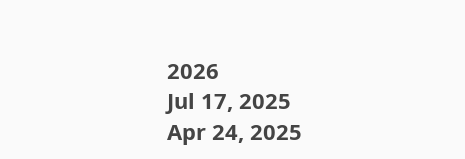2026
Jul 17, 2025
Apr 24, 2025